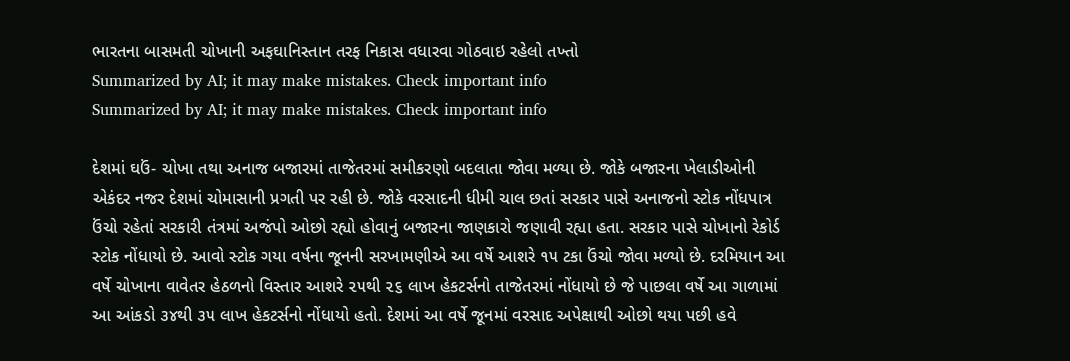ભારતના બાસમતી ચોખાની અફઘાનિસ્તાન તરફ નિકાસ વધારવા ગોઠવાઇ રહેલો તખ્તો
Summarized by AI; it may make mistakes. Check important info
Summarized by AI; it may make mistakes. Check important info

દેશમાં ઘઉં- ચોખા તથા અનાજ બજારમાં તાજેતરમાં સમીકરણો બદલાતા જોવા મળ્યા છે. જોકે બજારના ખેલાડીઓની એકંદર નજર દેશમાં ચોમાસાની પ્રગતી પર રહી છે. જોકે વરસાદની ધીમી ચાલ છતાં સરકાર પાસે અનાજનો સ્ટોક નોંધપાત્ર ઉંચો રહેતાં સરકારી તંત્રમાં અજંપો ઓછો રહ્યો હોવાનું બજારના જાણકારો જણાવી રહ્યા હતા. સરકાર પાસે ચોખાનો રેકોર્ડ સ્ટોક નોંધાયો છે. આવો સ્ટોક ગયા વર્ષના જૂનની સરખામણીએ આ વર્ષે આશરે ૧૫ ટકા ઉંચો જોવા મળ્યો છે. દરમિયાન આ વર્ષે ચોખાના વાવેતર હેઠળનો વિસ્તાર આશરે ૨૫થી ૨૬ લાખ હેકટર્સનો તાજેતરમાં નોંધાયો છે જે પાછલા વર્ષે આ ગાળામાં આ આંકડો ૩૪થી ૩૫ લાખ હેકટર્સનો નોંધાયો હતો. દેશમાં આ વર્ષે જૂનમાં વરસાદ અપેક્ષાથી ઓછો થયા પછી હવે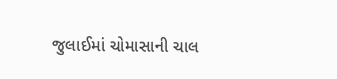જુલાઈમાં ચોમાસાની ચાલ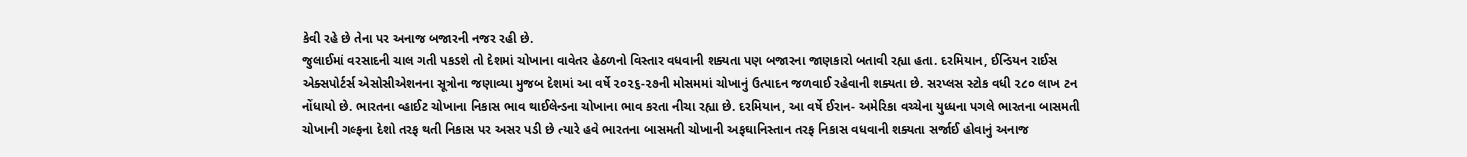કેવી રહે છે તેના પર અનાજ બજારની નજર રહી છે.
જુલાઈમાં વરસાદની ચાલ ગતી પકડશે તો દેશમાં ચોખાના વાવેતર હેઠળનો વિસ્તાર વધવાની શક્યતા પણ બજારના જાણકારો બતાવી રહ્યા હતા. દરમિયાન, ઈન્ડિયન રાઈસ એક્સપોર્ટર્સ એસોસીએશનના સૂત્રોના જણાવ્યા મુજબ દેશમાં આ વર્ષે ૨૦૨૬-૨૭ની મોસમમાં ચોખાનું ઉત્પાદન જળવાઈ રહેવાની શક્યતા છે. સરપ્લસ સ્ટોક વધી ૨૮૦ લાખ ટન નોંધાયો છે. ભારતના વ્હાઈટ ચોખાના નિકાસ ભાવ થાઈલેન્ડના ચોખાના ભાવ કરતા નીચા રહ્યા છે. દરમિયાન, આ વર્ષે ઈરાન- અમેરિકા વચ્ચેના યુધ્ધના પગલે ભારતના બાસમતી ચોખાની ગલ્ફના દેશો તરફ થતી નિકાસ પર અસર પડી છે ત્યારે હવે ભારતના બાસમતી ચોખાની અફઘાનિસ્તાન તરફ નિકાસ વધવાની શક્યતા સર્જાઈ હોવાનું અનાજ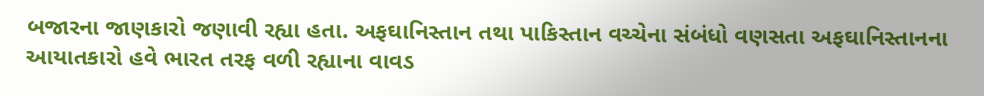બજારના જાણકારો જણાવી રહ્યા હતા. અફઘાનિસ્તાન તથા પાકિસ્તાન વચ્ચેના સંબંધો વણસતા અફઘાનિસ્તાનના આયાતકારો હવે ભારત તરફ વળી રહ્યાના વાવડ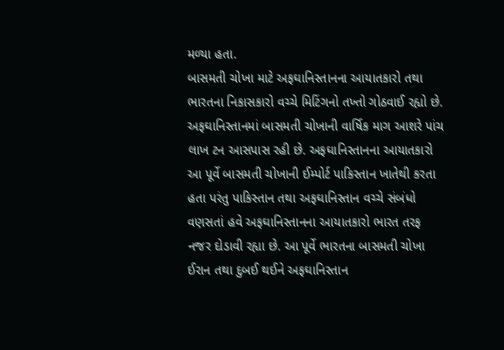મળ્યા હતા.
બાસમતી ચોખા માટે અફઘાનિસ્તાનના આયાતકારો તથા ભારતના નિકાસકારો વચ્ચે મિટિંગનો તખ્તો ગોઠવાઈ રહ્યો છે. અફઘાનિસ્તાનમાં બાસમતી ચોખાની વાર્ષિક માગ આશરે પાંચ લાખ ટન આસપાસ રહી છે. અફઘાનિસ્તાનના આયાતકારો આ પૂર્વે બાસમતી ચોખાની ઈમ્પોર્ટ પાકિસ્તાન ખાતેથી કરતા હતા પરંતુ પાકિસ્તાન તથા અફઘાનિસ્તાન વચ્ચે સંબંધો વણસતાં હવે અફઘાનિસ્તાનના આયાતકારો ભારત તરફ નજર દોડાવી રહ્યા છે. આ પૂર્વે ભારતના બાસમતી ચોખા ઈરાન તથા દુબઈ થઈને અફઘાનિસ્તાન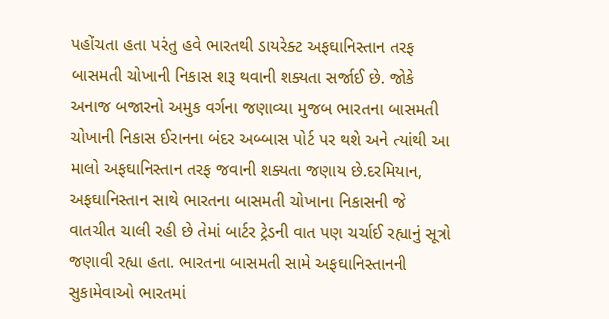પહોંચતા હતા પરંતુ હવે ભારતથી ડાયરેક્ટ અફઘાનિસ્તાન તરફ બાસમતી ચોખાની નિકાસ શરૂ થવાની શક્યતા સર્જાઈ છે. જોકે અનાજ બજારનો અમુક વર્ગના જણાવ્યા મુજબ ભારતના બાસમતી ચોખાની નિકાસ ઈરાનના બંદર અબ્બાસ પોર્ટ પર થશે અને ત્યાંથી આ માલો અફઘાનિસ્તાન તરફ જવાની શક્યતા જણાય છે.દરમિયાન, અફઘાનિસ્તાન સાથે ભારતના બાસમતી ચોખાના નિકાસની જે વાતચીત ચાલી રહી છે તેમાં બાર્ટર ટ્રેડની વાત પણ ચર્ચાઈ રહ્યાનું સૂત્રો જણાવી રહ્યા હતા. ભારતના બાસમતી સામે અફઘાનિસ્તાનની સુકામેવાઓ ભારતમાં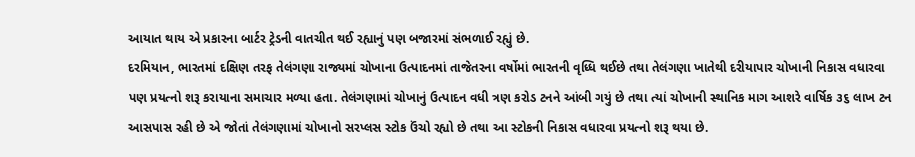આયાત થાય એ પ્રકારના બાર્ટર ટ્રેડની વાતચીત થઈ રહ્યાનું પણ બજારમાં સંભળાઈ રહ્યું છે.
દરમિયાન, ભારતમાં દક્ષિણ તરફ તેલંગણા રાજ્યમાં ચોખાના ઉત્પાદનમાં તાજેતરના વર્ષોમાં ભારતની વૃધ્ધિ થઈછે તથા તેલંગણા ખાતેથી દરીયાપાર ચોખાની નિકાસ વધારવા પણ પ્રયત્નો શરૂ કરાયાના સમાચાર મળ્યા હતા. તેલંગણામાં ચોખાનું ઉત્પાદન વધી ત્રણ કરોડ ટનને આંબી ગયું છે તથા ત્યાં ચોખાની સ્થાનિક માગ આશરે વાર્ષિક ૩૬ લાખ ટન આસપાસ રહી છે એ જોતાં તેલંગણામાં ચોખાનો સરપ્લસ સ્ટોક ઉંચો રહ્યો છે તથા આ સ્ટોકની નિકાસ વધારવા પ્રયત્નો શરૂ થયા છે.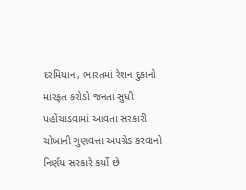દરમિયાન, ભારતમાં રેશન દુકાનો મારફત કરોડો જનતા સુધી પહોંચાડવામાં આવતા સરકારી ચોખાની ગુણવત્તા અપગ્રેડ કરવાનો નિર્ણય સરકારે કર્યો છે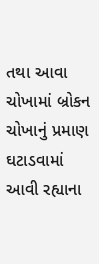તથા આવા ચોખામાં બ્રોકન ચોખાનું પ્રમાણ ઘટાડવામાં આવી રહ્યાના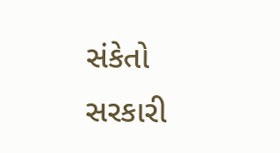સંકેતો સરકારી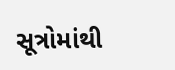સૂત્રોમાંથી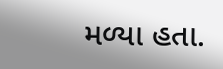મળ્યા હતા.